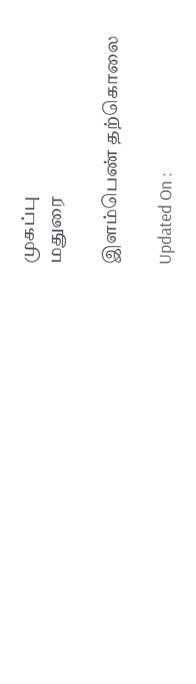முகப்பு
மதுரை

இளம்பெண் தற்கொலை

Updated On :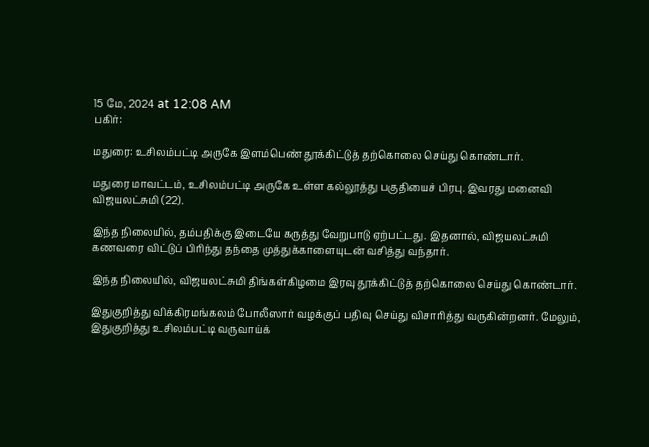15 மே, 2024 at 12:08 AM
பகிர்:

மதுரை: உசிலம்பட்டி அருகே இளம்பெண் தூக்கிட்டுத் தற்கொலை செய்து கொண்டார்.

மதுரை மாவட்டம், உசிலம்பட்டி அருகே உள்ள கல்லூத்து பகுதியைச் பிரபு. இவரது மனைவி விஜயலட்சுமி (22).

இந்த நிலையில், தம்பதிக்கு இடையே கருத்து வேறுபாடு ஏற்பட்டது. இதனால், விஜயலட்சுமி கணவரை விட்டுப் பிரிந்து தந்தை முத்துக்காளையுடன் வசித்து வந்தார்.

இந்த நிலையில், விஜயலட்சுமி திங்கள்கிழமை இரவு தூக்கிட்டுத் தற்கொலை செய்து கொண்டார்.

இதுகுறித்து விக்கிரமங்கலம் போலீஸார் வழக்குப் பதிவு செய்து விசாரித்து வருகின்றனர். மேலும், இதுகுறித்து உசிலம்பட்டி வருவாய்க்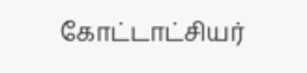கோட்டாட்சியர்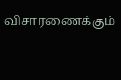விசாரணைக்கும்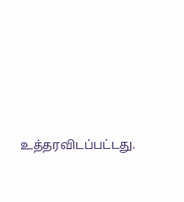உத்தரவிடப்பட்டது.